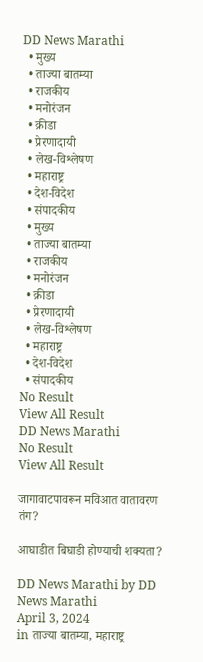DD News Marathi
  • मुख्य
  • ताज्या बातम्या
  • राजकीय
  • मनोरंजन
  • क्रीडा
  • प्रेरणादायी
  • लेख-विश्लेषण
  • महाराष्ट्र
  • देश-विदेश
  • संपादकीय
  • मुख्य
  • ताज्या बातम्या
  • राजकीय
  • मनोरंजन
  • क्रीडा
  • प्रेरणादायी
  • लेख-विश्लेषण
  • महाराष्ट्र
  • देश-विदेश
  • संपादकीय
No Result
View All Result
DD News Marathi
No Result
View All Result

जागावाटपावरून मविआत वातावरण तंग?

आघाडीत बिघाडी होण्याची शक्यता?

DD News Marathi by DD News Marathi
April 3, 2024
in ताज्या बातम्या, महाराष्ट्र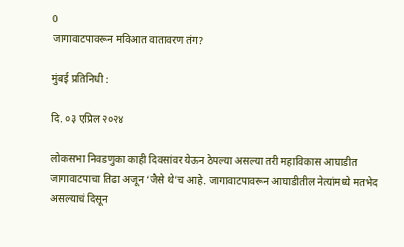0
जागावाटपावरून मविआत वातावरण तंग?

मुंबई प्रतिनिधी :

दि. ०३ एप्रिल २०२४

लोकसभा निवडणुका काही दिवसांवर येऊन ठेपल्या असल्या तरी महाविकास आघाडीत जागावाटपाचा तिढा अजून ‘जैसे थे’च आहे. जागावाटपावरून आघाडीतील नेत्यांमध्ये मतभेद
असल्याचं दिसून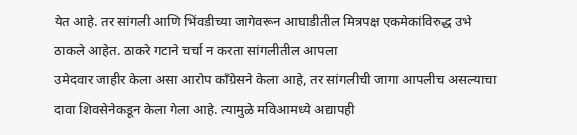येत आहे. तर सांगली आणि भिंवडीच्या जागेवरून आघाडीतील मित्रपक्ष एकमेकांविरुद्ध उभे ठाकले आहेत. ठाकरे गटाने चर्चा न करता सांगलीतील आपला
उमेदवार जाहीर केला असा आरोप काँग्रेसने केला आहे, तर सांगलीची जागा आपलीच असल्याचा दावा शिवसेनेकडून केला गेला आहे. त्यामुळे मविआमध्ये अद्यापही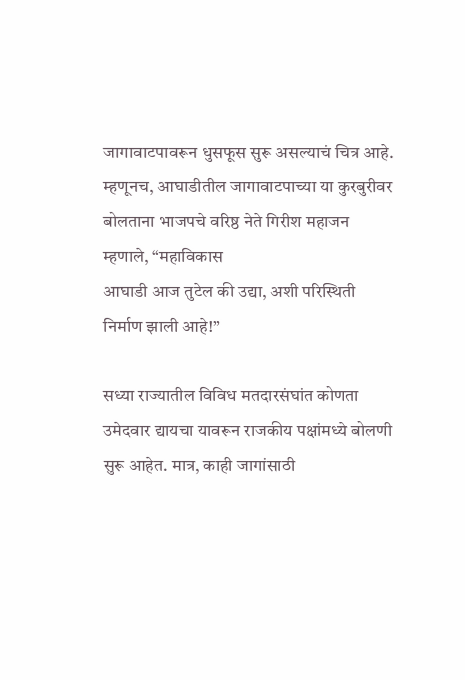जागावाटपावरून धुसफूस सुरू असल्याचं चित्र आहे. म्हणूनच, आघाडीतील जागावाटपाच्या या कुरबुरीवर बोलताना भाजपचे वरिष्ठ नेते गिरीश महाजन म्हणाले, “महाविकास
आघाडी आज तुटेल की उद्या, अशी परिस्थिती निर्माण झाली आहे!”

सध्या राज्यातील विविध मतदारसंघांत कोणता उमेदवार द्यायचा यावरून राजकीय पक्षांमध्ये बोलणी सुरू आहेत. मात्र, काही जागांसाठी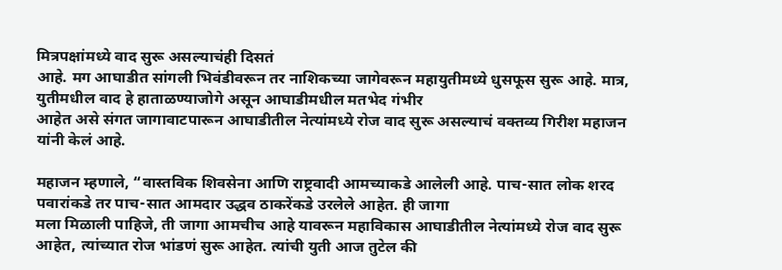मित्रपक्षांमध्ये वाद सुरू असल्याचंही दिसतं
आहे. मग आघाडीत सांगली भिवंडीवरून तर नाशिकच्या जागेवरून महायुतीमध्ये धुसफूस सुरू आहे. मात्र, युतीमधील वाद हे हाताळण्याजोगे असून आघाडीमधील मतभेद गंभीर
आहेत असे संगत जागावाटपारून आघाडीतील नेत्यांमध्ये रोज वाद सुरू असल्याचं वक्तव्य गिरीश महाजन यांनी केलं आहे.

महाजन म्हणाले, “वास्तविक शिवसेना आणि राष्ट्रवादी आमच्याकडे आलेली आहे. पाच-सात लोक शरद पवारांकडे तर पाच-सात आमदार उद्धव ठाकरेंकडे उरलेले आहेत. ही जागा
मला मिळाली पाहिजे, ती जागा आमचीच आहे यावरून महाविकास आघाडीतील नेत्यांमध्ये रोज वाद सुरू आहेत, त्यांच्यात रोज भांडणं सुरू आहेत. त्यांची युती आज तुटेल की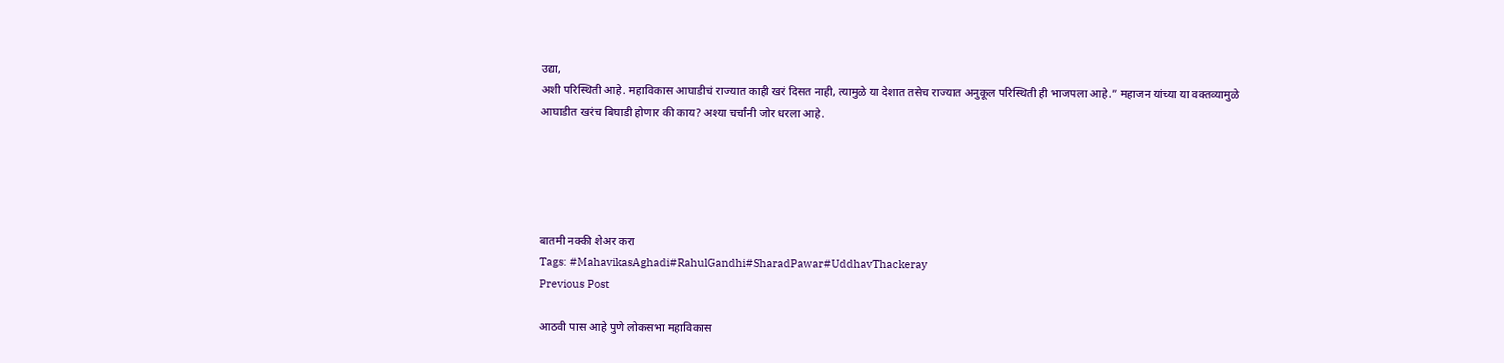उद्या,
अशी परिस्थिती आहे. महाविकास आघाडीचं राज्यात काही खरं दिसत नाही, त्यामुळे या देशात तसेच राज्यात अनुकूल परिस्थिती ही भाजपला आहे.” महाजन यांच्या या वक्तव्यामुळे
आघाडीत खरंच बिघाडी होणार की काय? अश्या चर्चांनी जोर धरला आहे.





बातमी नक्की शेअर करा
Tags: #MahavikasAghadi#RahulGandhi#SharadPawar#UddhavThackeray
Previous Post

आठवी पास आहे पुणे लोकसभा महाविकास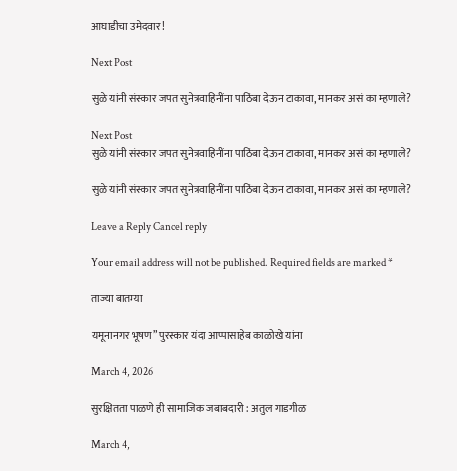आघाडीचा उमेदवार!

Next Post

सुळे यांनी संस्कार जपत सुनेत्रवाहिनींना पाठिंबा देऊन टाकावा, मानकर असं का म्हणाले?

Next Post
सुळे यांनी संस्कार जपत सुनेत्रवाहिनींना पाठिंबा देऊन टाकावा, मानकर असं का म्हणाले?

सुळे यांनी संस्कार जपत सुनेत्रवाहिनींना पाठिंबा देऊन टाकावा, मानकर असं का म्हणाले?

Leave a Reply Cancel reply

Your email address will not be published. Required fields are marked *

ताज्या बातम्या

यमूनानगर भूषण” पुरस्कार यंदा आप्पासाहेब काळोखे यांना

March 4, 2026

सुरक्षितता पाळणे ही सामाजिक जबाबदारी : अतुल गाडगीळ

March 4,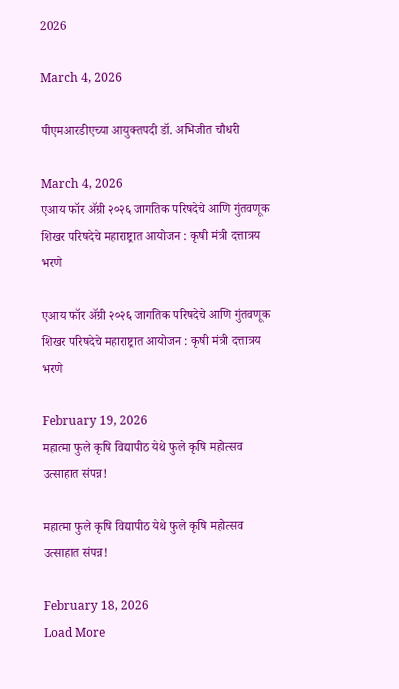2026

March 4, 2026

पीएमआरडीएच्या आयुक्तपदी डॉ. अभिजीत चौधरी

March 4, 2026
एआय फॉर ॲग्री २०२६ जागतिक परिषदेचे आणि गुंतवणूक शिखर परिषदेचे महाराष्ट्रात आयोजन : कृषी मंत्री दत्तात्रय भरणे

एआय फॉर ॲग्री २०२६ जागतिक परिषदेचे आणि गुंतवणूक शिखर परिषदेचे महाराष्ट्रात आयोजन : कृषी मंत्री दत्तात्रय भरणे

February 19, 2026
महात्मा फुले कृषि विद्यापीठ येथे फुले कृषि महोत्सव उत्साहात संपन्न!

महात्मा फुले कृषि विद्यापीठ येथे फुले कृषि महोत्सव उत्साहात संपन्न!

February 18, 2026
Load More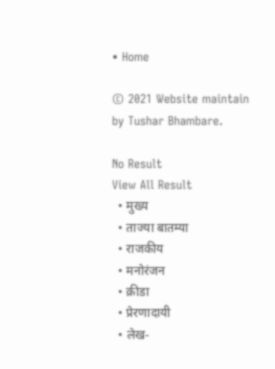• Home

© 2021 Website maintain by Tushar Bhambare.

No Result
View All Result
  • मुख्य
  • ताज्या बातम्या
  • राजकीय
  • मनोरंजन
  • क्रीडा
  • प्रेरणादायी
  • लेख-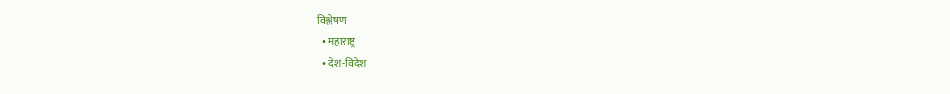विश्लेषण
  • महाराष्ट्र
  • देश-विदेश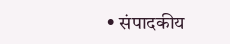• संपादकीय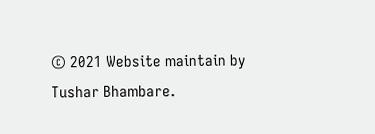© 2021 Website maintain by Tushar Bhambare.